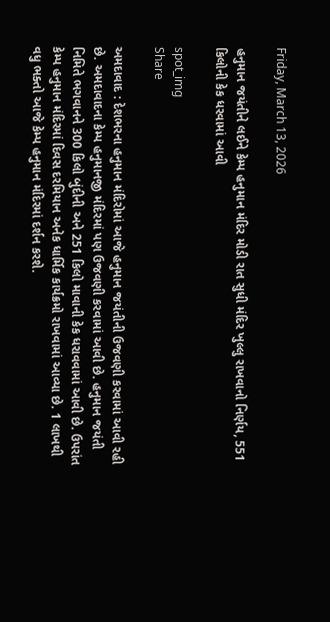Friday, March 13, 2026

હનુમાન જયંતીને લઈને કેમ્પ હનુમાન મંદિર મોડી રાત સુધી મંદિર ખુલ્લુ રાખવાનો નિર્ણય, 551 કિલોની કેક ધરવામાં આવી

spot_img
Share

અમદાવાદ : દેશભરના હનુમાન મંદિરોમાં આજે હનુમાન જયંતીની ઉજવણી કરવામાં આવી રહી છે. અમદાવાદના કેમ્પ હનુમાનજી મંદિરમાં પણ ઉજવણી કરવામાં આવી છે. હનુમાન જયંતી નિમિતે ભગવાનને 300 કિલો બુંદીની અને 251 કિલો માવાની કેક ધરાવવામાં આવી છે. ઉપરાંત કેમ્પ હનુમાન મંદિરમાં દિવસ દરમિયાન અનેક ધાર્મિક કાર્યક્રમો રાખવામાં આવ્યા છે. 1 લાખથી વધુ ભક્તો આજે કેમ્પ હનુમાન મંદિરમાં દર્શન કરશે.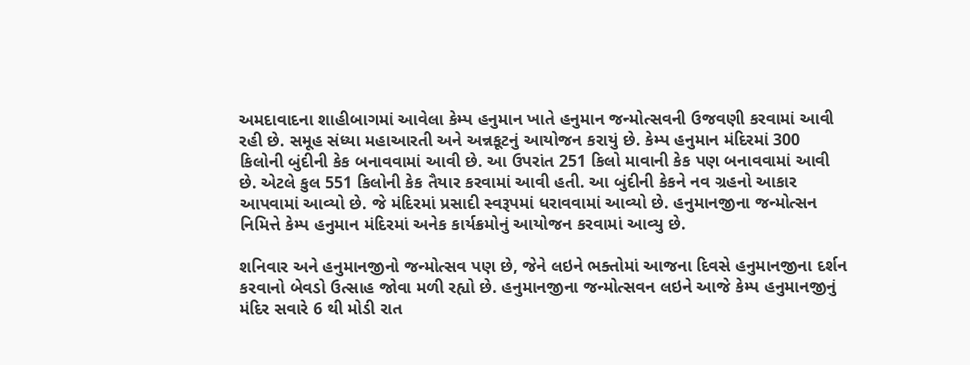અમદાવાદના શાહીબાગમાં આવેલા કેમ્પ હનુમાન ખાતે હનુમાન જન્મોત્સવની ઉજવણી કરવામાં આવી રહી છે. સમૂહ સંધ્યા મહાઆરતી અને અન્નકૂટનું આયોજન કરાયું છે. કેમ્પ હનુમાન મંદિરમાં 300 કિલોની બુંદીની કેક બનાવવામાં આવી છે. આ ઉપરાંત 251 કિલો માવાની કેક પણ બનાવવામાં આવી છે. એટલે કુલ 551 કિલોની કેક તૈયાર કરવામાં આવી હતી. આ બુંદીની કેકને નવ ગ્રહનો આકાર આપવામાં આવ્યો છે. જે મંદિરમાં પ્રસાદી સ્વરૂપમાં ધરાવવામાં આવ્યો છે. હનુમાનજીના જન્મોત્સન નિમિત્તે કેમ્પ હનુમાન મંદિરમાં અનેક કાર્યક્રમોનું આયોજન કરવામાં આવ્યુ છે.

શનિવાર અને હનુમાનજીનો જન્મોત્સવ પણ છે, જેને લઇને ભક્તોમાં આજના દિવસે હનુમાનજીના દર્શન કરવાનો બેવડો ઉત્સાહ જોવા મળી રહ્યો છે. હનુમાનજીના જન્મોત્સવન લઇને આજે કેમ્પ હનુમાનજીનું મંદિર સવારે 6 થી મોડી રાત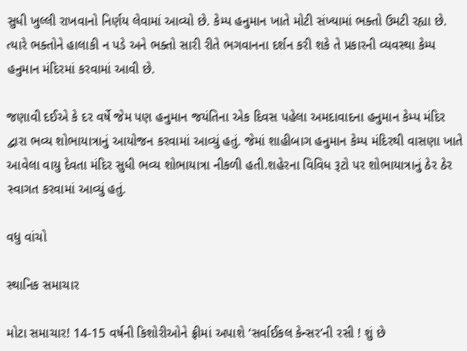સુધી ખુલ્લી રાખવાનો નિર્ણય લેવામાં આવ્યો છે. કેમ્પ હનુમાન ખાતે મોટી સંખ્યામાં ભક્તો ઉમટી રહ્યા છે. ત્યારે ભક્તોને હાલાકી ન પડે અને ભક્તો સારી રીતે ભગવાનના દર્શન કરી શકે તે પ્રકારની વ્યવસ્થા કેમ્પ હનુમાન મંદિરમાં કરવામાં આવી છે.

જણાવી દઈએ કે દર વર્ષે જેમ પણ હનુમાન જયંતિના એક દિવસ પહેલા અમદાવાદના હનુમાન કેમ્પ મંદિર દ્વારા ભવ્ય શોભાયાત્રાનું આયોજન કરવામાં આવ્યું હતું. જેમાં શાહીબાગ હનુમાન કેમ્પ મંદિરથી વાસણા ખાતે આવેલા વાયુ દેવતા મંદિર સુધી ભવ્ય શોભાયાત્રા નીકળી હતી.શહેરના વિવિધ રૂટો પર શોભાયાત્રાનું ઠેર ઠેર સ્વાગત કરવામાં આવ્યું હતું.

વધુ વાંચો

સ્થાનિક સમાચાર

મોટા સમાચાર! 14-15 વર્ષની કિશોરીઓને ફ્રીમાં અપાશે ‘સર્વાઈકલ કેન્સર’ની રસી ! શું છે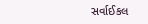સર્વાઈકલ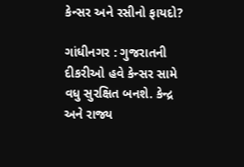કેન્સર અને રસીનો ફાયદો?

ગાંધીનગર : ગુજરાતની દીકરીઓ હવે કેન્સર સામે વધુ સુરક્ષિત બનશે. કેન્દ્ર અને રાજ્ય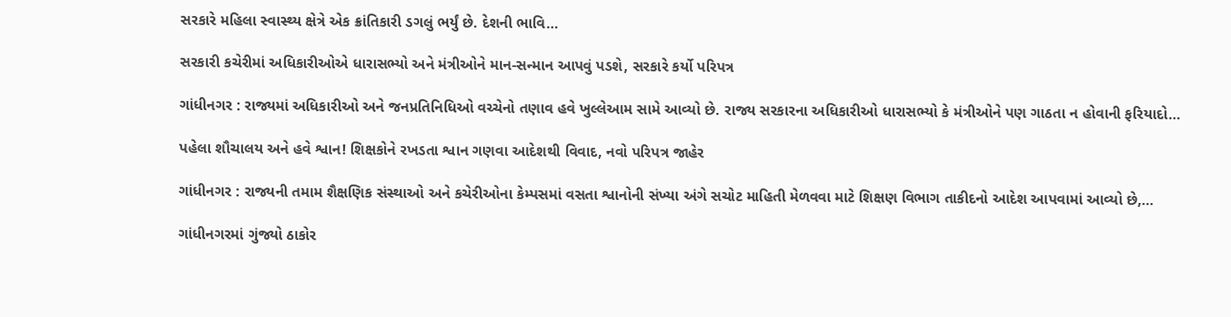સરકારે મહિલા સ્વાસ્થ્ય ક્ષેત્રે એક ક્રાંતિકારી ડગલું ભર્યું છે. દેશની ભાવિ...

સરકારી કચેરીમાં અધિકારીઓએ ધારાસભ્યો અને મંત્રીઓને માન-સન્માન આપવું પડશે, સરકારે કર્યો પરિપત્ર

ગાંધીનગર : રાજ્યમાં અધિકારીઓ અને જનપ્રતિનિધિઓ વચ્ચેનો તણાવ હવે ખુલ્લેઆમ સામે આવ્યો છે. રાજ્ય સરકારના અધિકારીઓ ધારાસભ્યો કે મંત્રીઓને પણ ગાઠતા ન હોવાની ફરિયાદો...

પહેલા શૌચાલય અને હવે શ્વાન! શિક્ષકોને રખડતા શ્વાન ગણવા આદેશથી વિવાદ, નવો પરિપત્ર જાહેર

ગાંધીનગર : રાજ્યની તમામ શૈક્ષણિક સંસ્થાઓ અને કચેરીઓના કેમ્પસમાં વસતા શ્વાનોની સંખ્યા અંગે સચોટ માહિતી મેળવવા માટે શિક્ષણ વિભાગ તાકીદનો આદેશ આપવામાં આવ્યો છે,...

ગાંધીનગરમાં ગુંજ્યો ઠાકોર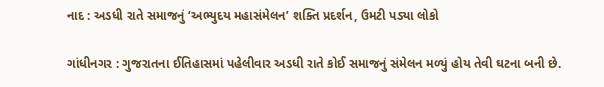નાદ : અડધી રાતે સમાજનું ‘અભ્યુદય મહાસંમેલન’ શક્તિ પ્રદર્શન, ઉમટી પડ્યા લોકો

ગાંધીનગર : ગુજરાતના ઈતિહાસમાં પહેલીવાર અડધી રાતે કોઈ સમાજનું સંમેલન મળ્યું હોય તેવી ઘટના બની છે.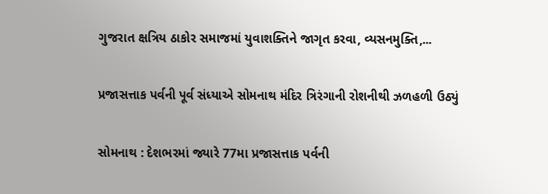ગુજરાત ક્ષત્રિય ઠાકોર સમાજમાં યુવાશક્તિને જાગૃત કરવા, વ્યસનમુક્તિ,...

પ્રજાસત્તાક પર્વની પૂર્વ સંધ્યાએ સોમનાથ મંદિર ત્રિરંગાની રોશનીથી ઝળહળી ઉઠ્યું

સોમનાથ : દેશભરમાં જ્યારે 77મા પ્રજાસત્તાક પર્વની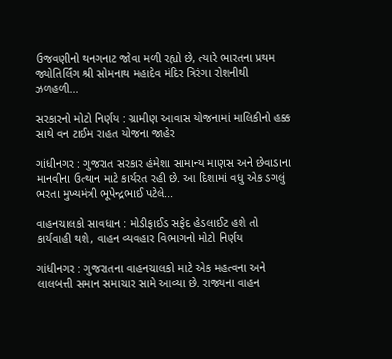ઉજવણીનો થનગનાટ જોવા મળી રહ્યો છે, ત્યારે ભારતના પ્રથમ જ્યોતિર્લિંગ શ્રી સોમનાથ મહાદેવ મંદિર ત્રિરંગા રોશનીથી ઝળહળી...

સરકારનો મોટો નિર્ણય : ગ્રામીણ આવાસ યોજનામાં માલિકીનો હક્ક સાથે વન ટાઈમ રાહત યોજના જાહેર

ગાંધીનગર : ગુજરાત સરકાર હંમેશા સામાન્ય માણસ અને છેવાડાના માનવીના ઉત્થાન માટે કાર્યરત રહી છે. આ દિશામાં વધુ એક ડગલું ભરતા મુખ્યમંત્રી ભૂપેન્દ્રભાઈ પટેલે...

વાહનચાલકો સાવધાન : મોડીફાઈડ સફેદ હેડલાઈટ હશે તો કાર્યવાહી થશે, વાહન વ્યવહાર વિભાગનો મોટો નિર્ણય

ગાંધીનગર : ગુજરાતના વાહનચાલકો માટે એક મહત્વના અને લાલબત્તી સમાન સમાચાર સામે આવ્યા છે. રાજ્યના વાહન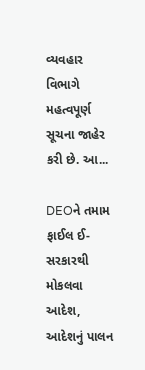વ્યવહાર વિભાગે મહત્વપૂર્ણ સૂચના જાહેર કરી છે. આ...

DEOને તમામ ફાઈલ ઈ-સરકારથી મોકલવા આદેશ, આદેશનું પાલન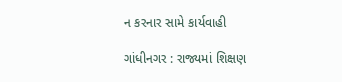ન કરનાર સામે કાર્યવાહી

ગાંધીનગર : રાજ્યમાં શિક્ષણ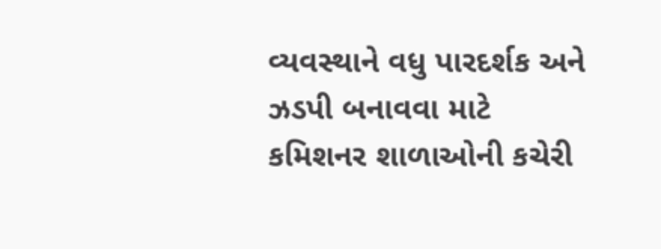વ્યવસ્થાને વધુ પારદર્શક અને ઝડપી બનાવવા માટે કમિશનર શાળાઓની કચેરી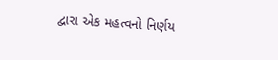દ્વારા એક મહત્વનો નિર્ણય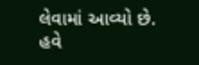લેવામાં આવ્યો છે. હવે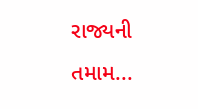રાજ્યની તમામ...